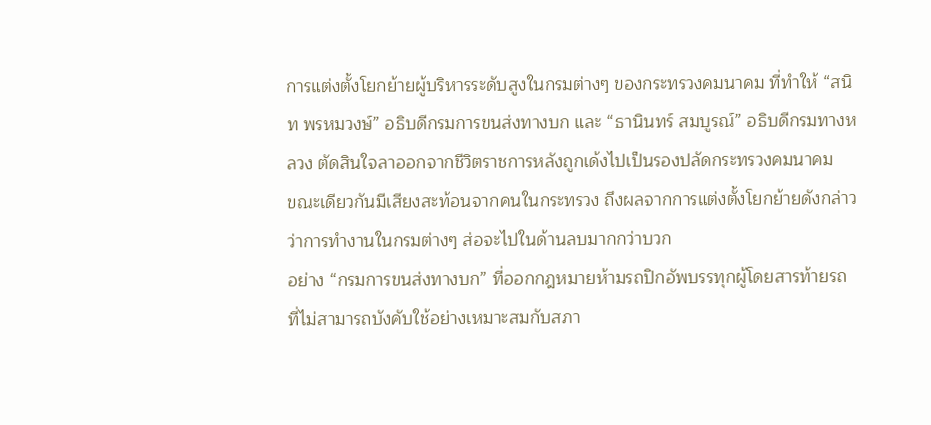การแต่งตั้งโยกย้ายผู้บริหารระดับสูงในกรมต่างๆ ของกระทรวงคมนาคม ที่ทำให้ “สนิท พรหมวงษ์” อธิบดีกรมการขนส่งทางบก และ “ธานินทร์ สมบูรณ์” อธิบดีกรมทางหลวง ตัดสินใจลาออกจากชีวิตราชการหลังถูกเด้งไปเป็นรองปลัดกระทรวงคมนาคม
ขณะเดียวกันมีเสียงสะท้อนจากคนในกระทรวง ถึงผลจากการแต่งตั้งโยกย้ายดังกล่าวว่าการทำงานในกรมต่างๆ ส่อจะไปในด้านลบมากกว่าบวก
อย่าง “กรมการขนส่งทางบก” ที่ออกกฎหมายห้ามรถปิกอัพบรรทุกผู้โดยสารท้ายรถ ที่ไม่สามารถบังคับใช้อย่างเหมาะสมกับสภา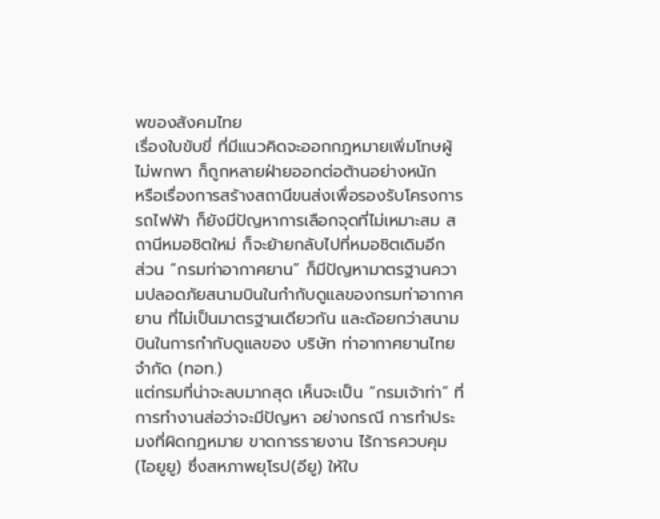พของสังคมไทย
เรื่องใบขับขี่ ที่มีแนวคิดจะออกกฎหมายเพิ่มโทษผู้ไม่พกพา ก็ถูกหลายฝ่ายออกต่อต้านอย่างหนัก
หรือเรื่องการสร้างสถานีขนส่งเพื่อรองรับโครงการรถไฟฟ้า ก็ยังมีปัญหาการเลือกจุดที่ไม่เหมาะสม สถานีหมอชิตใหม่ ก็จะย้ายกลับไปที่หมอชิตเดิมอีก
ส่วน “กรมท่าอากาศยาน” ก็มีปัญหามาตรฐานความปลอดภัยสนามบินในกำกับดูแลของกรมท่าอากาศยาน ที่ไม่เป็นมาตรฐานเดียวกัน และด้อยกว่าสนามบินในการกำกับดูแลของ บริษัท ท่าอากาศยานไทย จำกัด (ทอท.)
แต่กรมที่น่าจะลบมากสุด เห็นจะเป็น “กรมเจ้าท่า” ที่การทำงานส่อว่าจะมีปัญหา อย่างกรณี การทำประมงที่ผิดกฏหมาย ขาดการรายงาน ไร้การควบคุม(ไอยูยู) ซึ่งสหภาพยุโรป(อียู) ให้ใบ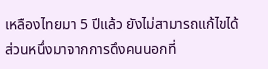เหลืองไทยมา 5 ปีแล้ว ยังไม่สามารถแก้ไขได้
ส่วนหนึ่งมาจากการดึงคนนอกที่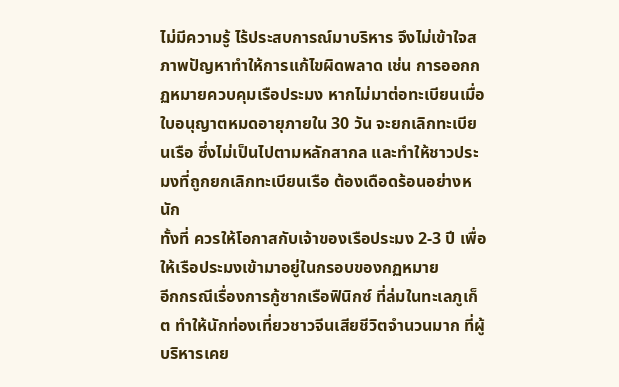ไม่มีความรู้ ไร้ประสบการณ์มาบริหาร จึงไม่เข้าใจสภาพปัญหาทำให้การแก้ไขผิดพลาด เช่น การออกกฏหมายควบคุมเรือประมง หากไม่มาต่อทะเบียนเมื่อใบอนุญาตหมดอายุภายใน 30 วัน จะยกเลิกทะเบียนเรือ ซึ่งไม่เป็นไปตามหลักสากล และทำให้ชาวประมงที่ถูกยกเลิกทะเบียนเรือ ต้องเดือดร้อนอย่างหนัก
ทั้งที่ ควรให้โอกาสกับเจ้าของเรือประมง 2-3 ปี เพื่อให้เรือประมงเข้ามาอยู่ในกรอบของกฏหมาย
อีกกรณีเรื่องการกู้ซากเรือฟินิกซ์ ที่ล่มในทะเลภูเก็ต ทำให้นักท่องเที่ยวชาวจีนเสียชีวิตจำนวนมาก ที่ผู้บริหารเคย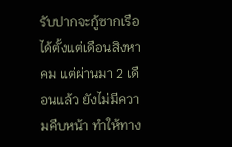รับปากจะกู้ซากเรือได้ตั้งแต่เดือนสิงหาคม แต่ผ่านมา 2 เดือนแล้ว ยังไม่มีความคืบหน้า ทำให้ทาง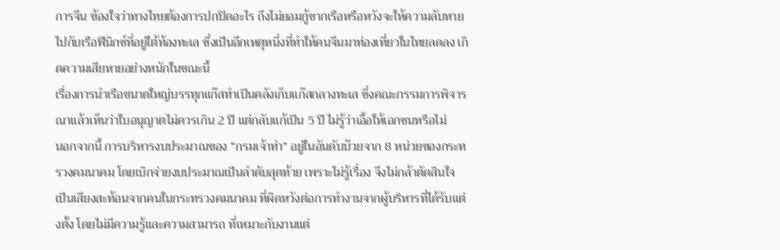การจีน ข้องใจว่าทางไทยต้องการปกปิดอะไร ถึงไม่ยอมกู้ซากเรือหรือหวังจะให้ความลับหายไปกับเรือฟีนิกซ์ที่อยู่ใต้ท้องทะเล ซึ่งเป็นอีกเหตุหนึ่งที่ทำให้คนจีนมาท่องเที่ยวในไทยลดลง เกิดความเสียหายอย่างหนักในขณะนี้
เรื่องการนำเรือขนาดใหญ่บรรทุกแก๊สทำเป็นคลังเก็บแก๊สกลางทะเล ซึ่งคณะกรรมการพิจารณาแล้วเห็นว่าใบอนุญาตไม่ควรเกิน 2 ปี แต่กลับแก้เป็น 5 ปี ไม่รู้ว่าเอื้อให้เอกชนหรือไม่
นอกจากนี้ การบริหารงบประมาณของ “กรมเจ้าท่า” อยู่ในอันดับบ๊วยจาก 8 หน่วยของกระทรวงคมนาคม โดยเบิกจ่ายงบประมาณเป็นลำดับสุดท้าย เพราะไม่รู้เรื่อง จึงไม่กล้าตัดสินใจ
เป็นเสียงสะท้อนจากคนในกระทรวงคมนาคม ที่ผิดหวังต่อการทำงานจากผู้บริหารที่ได้รับแต่งตั้ง โดยไม่มีความรู้และความสามารถ ที่เหมาะกับงานแต่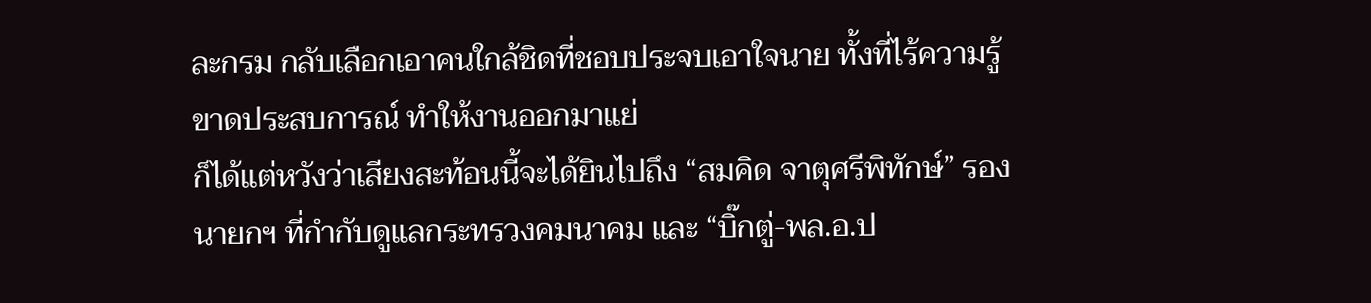ละกรม กลับเลือกเอาคนใกล้ชิดที่ชอบประจบเอาใจนาย ทั้งที่ไร้ความรู้ ขาดประสบการณ์ ทำให้งานออกมาแย่
ก็ได้แต่หวังว่าเสียงสะท้อนนี้จะได้ยินไปถึง “สมคิด จาตุศรีพิทักษ์” รองนายกฯ ที่กำกับดูแลกระทรวงคมนาคม และ “บิ๊กตู่-พล.อ.ป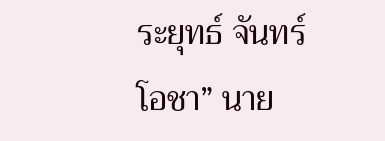ระยุทธ์ จันทร์โอชา” นาย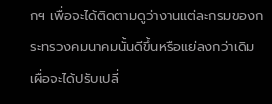กฯ เพื่อจะได้ติดตามดูว่างานแต่ละกรมของกระทรวงคมนาคมนั้นดีขึ้นหรือแย่ลงกว่าเดิม เผื่อจะได้ปรับเปลี่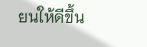ยนให้ดีขึ้น